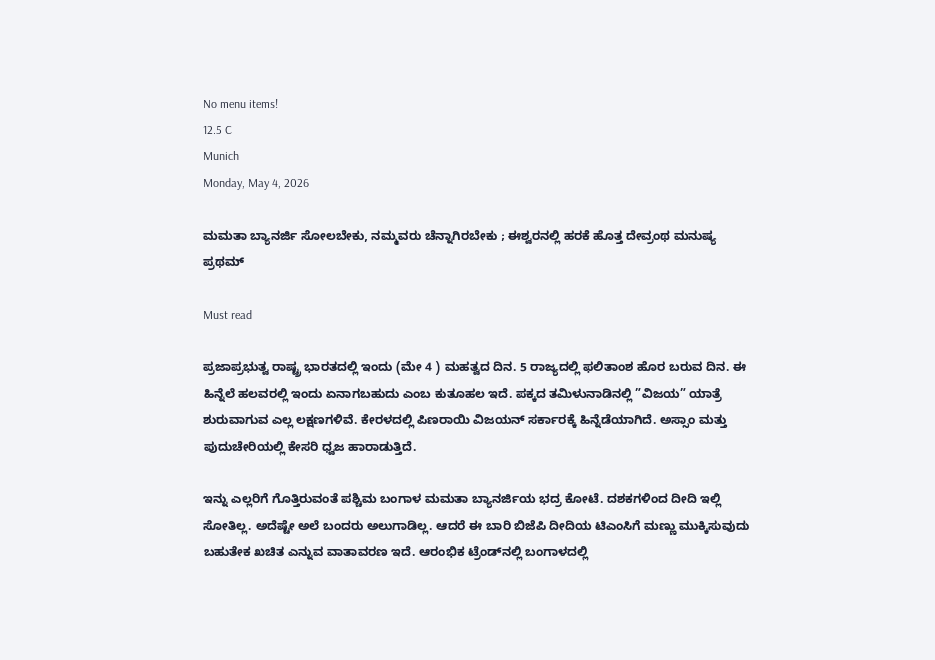No menu items!
12.5 C
Munich
Monday, May 4, 2026

ಮಮತಾ ಬ್ಯಾನರ್ಜಿ ಸೋಲಬೇಕು, ನಮ್ಮವರು ಚೆನ್ನಾಗಿರಬೇಕು ; ಈಶ್ವರನಲ್ಲಿ ಹರಕೆ ಹೊತ್ತ ದೇವ್ರಂಥ ಮನುಷ್ಯ ಪ್ರಥಮ್

Must read

ಪ್ರಜಾಪ್ರಭುತ್ವ ರಾಷ್ಟ್ರ ಭಾರತದಲ್ಲಿ ಇಂದು (ಮೇ 4 ) ಮಹತ್ವದ ದಿನ. 5 ರಾಜ್ಯದಲ್ಲಿ ಫಲಿತಾಂಶ ಹೊರ ಬರುವ ದಿನ. ಈ ಹಿನ್ನೆಲೆ ಹಲವರಲ್ಲಿ ಇಂದು ಏನಾಗಬಹುದು ಎಂಬ ಕುತೂಹಲ ಇದೆ. ಪಕ್ಕದ ತಮಿಳುನಾಡಿನಲ್ಲಿ ”ವಿಜಯ” ಯಾತ್ರೆ ಶುರುವಾಗುವ ಎಲ್ಲ ಲಕ್ಷಣಗಳಿವೆ. ಕೇರಳದಲ್ಲಿ ಪಿಣರಾಯಿ ವಿಜಯನ್ ಸರ್ಕಾರಕ್ಕೆ ಹಿನ್ನೆಡೆಯಾಗಿದೆ. ಅಸ್ಸಾಂ ಮತ್ತು ಪುದುಚೇರಿಯಲ್ಲಿ ಕೇಸರಿ ಧ್ವಜ ಹಾರಾಡುತ್ತಿದೆ.

ಇನ್ನು ಎಲ್ಲರಿಗೆ ಗೊತ್ತಿರುವಂತೆ ಪಶ್ಚಿಮ ಬಂಗಾಳ ಮಮತಾ ಬ್ಯಾನರ್ಜಿಯ ಭದ್ರ ಕೋಟೆ. ದಶಕಗಳಿಂದ ದೀದಿ ಇಲ್ಲಿ ಸೋತಿಲ್ಲ. ಅದೆಷ್ಟೇ ಅಲೆ ಬಂದರು ಅಲುಗಾಡಿಲ್ಲ. ಆದರೆ ಈ ಬಾರಿ ಬಿಜೆಪಿ ದೀದಿಯ ಟಿಎಂಸಿಗೆ ಮಣ್ಣು ಮುಕ್ಕಿಸುವುದು ಬಹುತೇಕ ಖಚಿತ ಎನ್ನುವ ವಾತಾವರಣ ಇದೆ. ಆರಂಭಿಕ ಟ್ರೆಂಡ್‌ನಲ್ಲಿ ಬಂಗಾಳದಲ್ಲಿ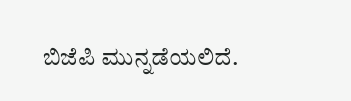ಬಿಜೆಪಿ ಮುನ್ನಡೆಯಲಿದೆ.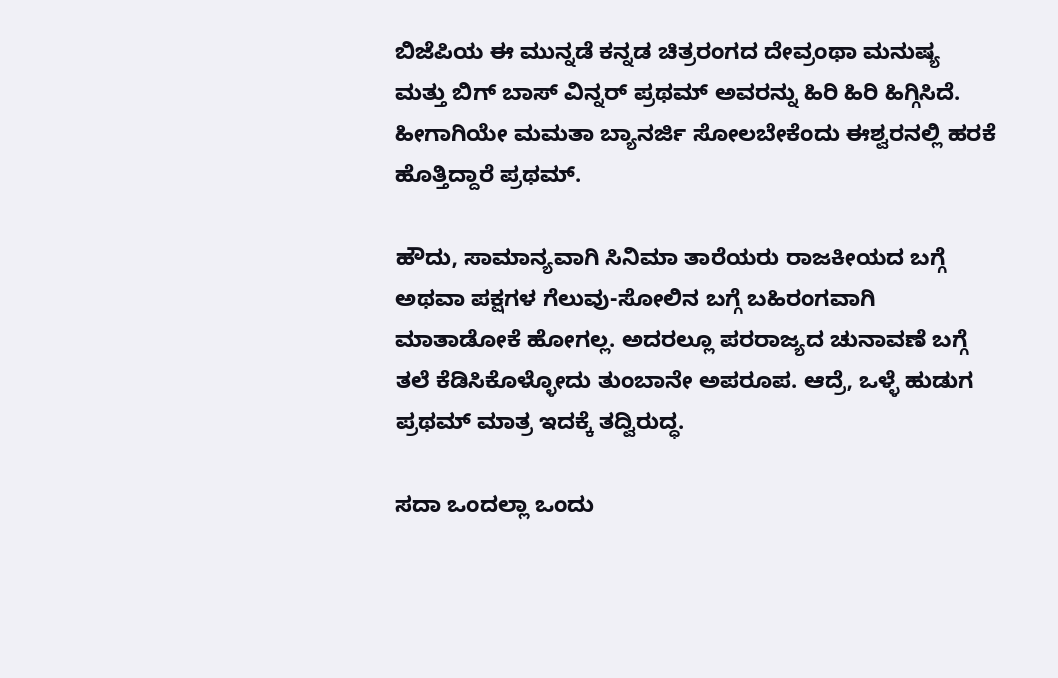ಬಿಜೆಪಿಯ ಈ ಮುನ್ನಡೆ ಕನ್ನಡ ಚಿತ್ರರಂಗದ ದೇವ್ರಂಥಾ ಮನುಷ್ಯ ಮತ್ತು ಬಿಗ್ ಬಾಸ್ ವಿನ್ನರ್ ಪ್ರಥಮ್ ಅವರನ್ನು ಹಿರಿ ಹಿರಿ ಹಿಗ್ಗಿಸಿದೆ. ಹೀಗಾಗಿಯೇ ಮಮತಾ ಬ್ಯಾನರ್ಜಿ ಸೋಲಬೇಕೆಂದು ಈಶ್ವರನಲ್ಲಿ ಹರಕೆ ಹೊತ್ತಿದ್ದಾರೆ ಪ್ರಥಮ್.

ಹೌದು, ಸಾಮಾನ್ಯವಾಗಿ ಸಿನಿಮಾ ತಾರೆಯರು ರಾಜಕೀಯದ ಬಗ್ಗೆ ಅಥವಾ ಪಕ್ಷಗಳ ಗೆಲುವು-ಸೋಲಿನ ಬಗ್ಗೆ ಬಹಿರಂಗವಾಗಿ ಮಾತಾಡೋಕೆ ಹೋಗಲ್ಲ. ಅದರಲ್ಲೂ ಪರರಾಜ್ಯದ ಚುನಾವಣೆ ಬಗ್ಗೆ ತಲೆ ಕೆಡಿಸಿಕೊಳ್ಳೋದು ತುಂಬಾನೇ ಅಪರೂಪ. ಆದ್ರೆ, ಒಳ್ಳೆ ಹುಡುಗ ಪ್ರಥಮ್ ಮಾತ್ರ ಇದಕ್ಕೆ ತದ್ವಿರುದ್ಧ.

ಸದಾ ಒಂದಲ್ಲಾ ಒಂದು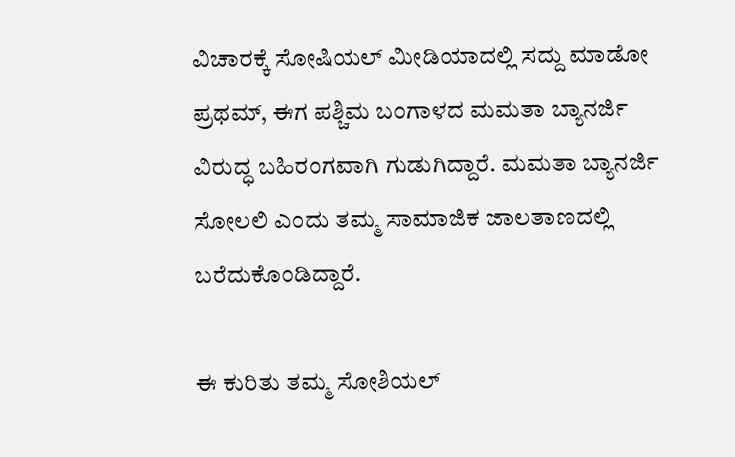ವಿಚಾರಕ್ಕೆ ಸೋಷಿಯಲ್ ಮೀಡಿಯಾದಲ್ಲಿ ಸದ್ದು ಮಾಡೋ ಪ್ರಥಮ್, ಈಗ ಪಶ್ಚಿಮ ಬಂಗಾಳದ ಮಮತಾ ಬ್ಯಾನರ್ಜಿ ವಿರುದ್ಧ ಬಹಿರಂಗವಾಗಿ ಗುಡುಗಿದ್ದಾರೆ. ಮಮತಾ ಬ್ಯಾನರ್ಜಿ ಸೋಲಲಿ ಎಂದು ತಮ್ಮ ಸಾಮಾಜಿಕ ಜಾಲತಾಣದಲ್ಲಿ ಬರೆದುಕೊಂಡಿದ್ದಾರೆ.

ಈ ಕುರಿತು ತಮ್ಮ ಸೋಶಿಯಲ್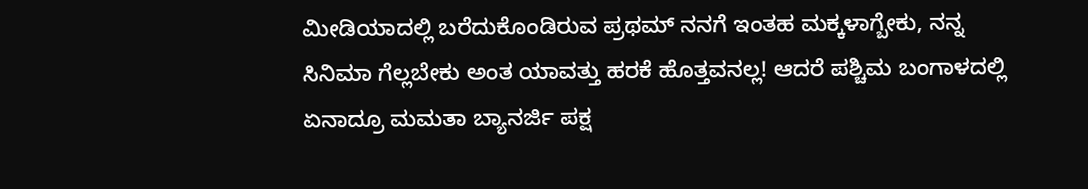ಮೀಡಿಯಾದಲ್ಲಿ ಬರೆದುಕೊಂಡಿರುವ ಪ್ರಥಮ್ ನನಗೆ ಇಂತಹ ಮಕ್ಕಳಾಗ್ಬೇಕು, ನನ್ನ ಸಿನಿಮಾ ಗೆಲ್ಲಬೇಕು ಅಂತ ಯಾವತ್ತು ಹರಕೆ ಹೊತ್ತವನಲ್ಲ! ಆದರೆ ಪಶ್ಚಿಮ ಬಂಗಾಳದಲ್ಲಿ ಏನಾದ್ರೂ ಮಮತಾ ಬ್ಯಾನರ್ಜಿ ಪಕ್ಷ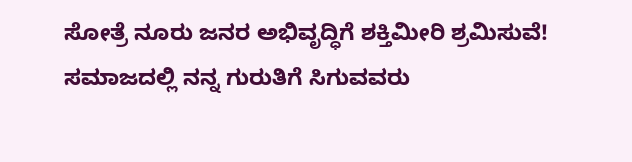ಸೋತ್ರೆ ನೂರು ಜನರ ಅಭಿವೃದ್ಧಿಗೆ ಶಕ್ತಿಮೀರಿ ಶ್ರಮಿಸುವೆ! ಸಮಾಜದಲ್ಲಿ ನನ್ನ ಗುರುತಿಗೆ ಸಿಗುವವರು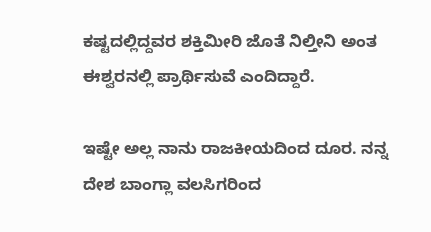ಕಷ್ಟದಲ್ಲಿದ್ದವರ ಶಕ್ತಿಮೀರಿ ಜೊತೆ ನಿಲ್ತೀನಿ ಅಂತ ಈಶ್ವರನಲ್ಲಿ ಪ್ರಾರ್ಥಿಸುವೆ ಎಂದಿದ್ದಾರೆ.

ಇಷ್ಟೇ ಅಲ್ಲ ನಾನು ರಾಜಕೀಯದಿಂದ ದೂರ. ನನ್ನ ದೇಶ ಬಾಂಗ್ಲಾ ವಲಸಿಗರಿಂದ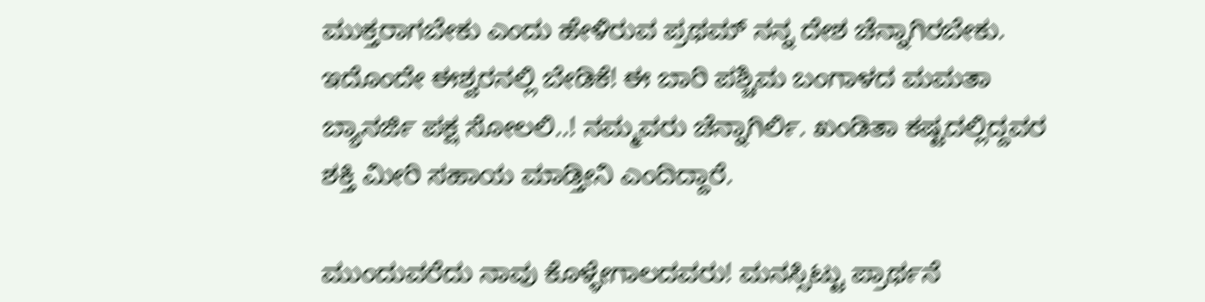ಮುಕ್ತರಾಗಬೇಕು ಎಂದು ಹೇಳಿರುವ ಪ್ರಥಮ್ ನನ್ನ ದೇಶ ಚೆನ್ನಾಗಿರಬೇಕು. ಇದೊಂದೇ ಈಶ್ವರನಲ್ಲಿ ಬೇಡಿಕೆ! ಈ ಬಾರಿ ಪಶ್ಚಿಮ ಬಂಗಾಳದ ಮಮತಾ ಬ್ಯಾನರ್ಜಿ ಪಕ್ಷ ಸೋಲಲಿ..! ನಮ್ಮವರು ಚೆನ್ನಾಗಿರ್ಲಿ. ಖಂಡಿತಾ ಕಷ್ಟದಲ್ಲಿದ್ದವರ ಶಕ್ತಿ ಮೀರಿ ಸಹಾಯ ಮಾಡ್ತೀನಿ ಎಂದಿದ್ದಾರೆ.

ಮುಂದುವರೆದು ನಾವು ಕೊಳ್ಳೇಗಾಲದವರು! ಮನಸ್ಸಿಟ್ಟು ಪ್ರಾರ್ಥನೆ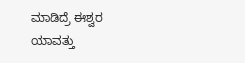ಮಾಡಿದ್ರೆ ಈಶ್ವರ ಯಾವತ್ತು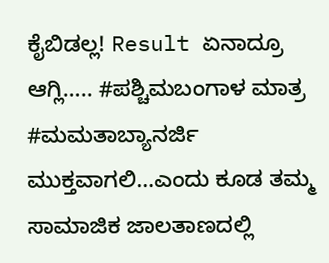ಕೈಬಿಡಲ್ಲ! Result ಏನಾದ್ರೂ ಆಗ್ಲಿ….. #ಪಶ್ಚಿಮಬಂಗಾಳ ಮಾತ್ರ #ಮಮತಾಬ್ಯಾನರ್ಜಿ ಮುಕ್ತವಾಗಲಿ…ಎಂದು ಕೂಡ ತಮ್ಮ ಸಾಮಾಜಿಕ ಜಾಲತಾಣದಲ್ಲಿ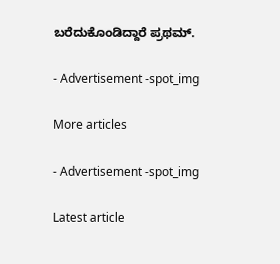ಬರೆದುಕೊಂಡಿದ್ದಾರೆ ಪ್ರಥಮ್.

- Advertisement -spot_img

More articles

- Advertisement -spot_img

Latest article